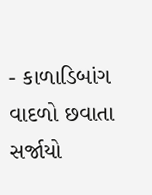- કાળાડિબાંગ વાદળો છવાતા સર્જાયો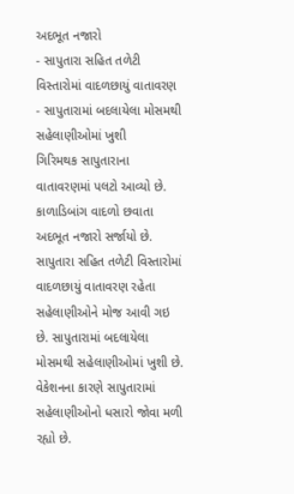અદભૂત નજારો
- સાપુતારા સહિત તળેટી વિસ્તારોમાં વાદળછાયું વાતાવરણ
- સાપુતારામાં બદલાયેલા મોસમથી સહેલાણીઓમાં ખુશી
ગિરિમથક સાપુતારાના વાતાવરણમાં પલટો આવ્યો છે. કાળાડિબાંગ વાદળો છવાતા અદભૂત નજારો સર્જાયો છે. સાપુતારા સહિત તળેટી વિસ્તારોમાં વાદળછાયું વાતાવરણ રહેતા સહેલાણીઓને મોજ આવી ગઇ છે. સાપુતારામાં બદલાયેલા મોસમથી સહેલાણીઓમાં ખુશી છે. વેકેશનના કારણે સાપુતારામાં સહેલાણીઓનો ધસારો જોવા મળી રહ્યો છે.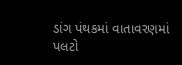ડાંગ પંથકમાં વાતાવરણમાં પલટો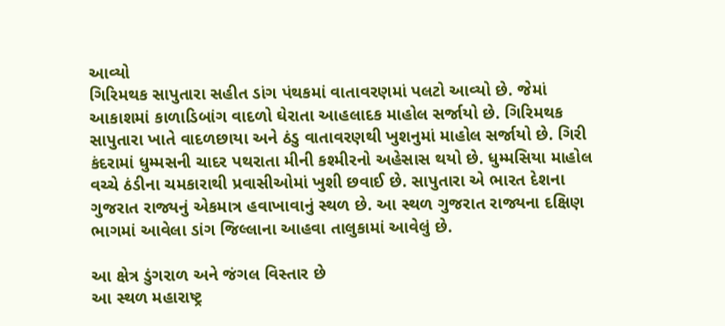આવ્યો
ગિરિમથક સાપુતારા સહીત ડાંગ પંથકમાં વાતાવરણમાં પલટો આવ્યો છે. જેમાં આકાશમાં કાળાડિબાંગ વાદળો ઘેરાતા આહલાદક માહોલ સર્જાયો છે. ગિરિમથક સાપુતારા ખાતે વાદળછાયા અને ઠંડુ વાતાવરણથી ખુશનુમાં માહોલ સર્જાયો છે. ગિરી કંદરામાં ધુમ્મસની ચાદર પથરાતા મીની કશ્મીરનો અહેસાસ થયો છે. ધુમ્મસિયા માહોલ વચ્ચે ઠંડીના ચમકારાથી પ્રવાસીઓમાં ખુશી છવાઈ છે. સાપુતારા એ ભારત દેશના ગુજરાત રાજ્યનું એકમાત્ર હવાખાવાનું સ્થળ છે. આ સ્થળ ગુજરાત રાજ્યના દક્ષિણ ભાગમાં આવેલા ડાંગ જિલ્લાના આહવા તાલુકામાં આવેલું છે.

આ ક્ષેત્ર ડુંગરાળ અને જંગલ વિસ્તાર છે
આ સ્થળ મહારાષ્ટ્ર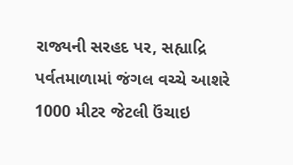રાજ્યની સરહદ પર, સહ્યાદ્રિ પર્વતમાળામાં જંગલ વચ્ચે આશરે 1000 મીટર જેટલી ઉંચાઇ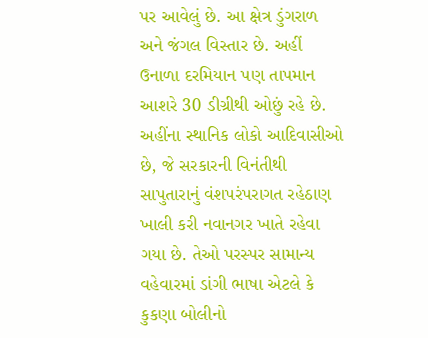પર આવેલું છે. આ ક્ષેત્ર ડુંગરાળ અને જંગલ વિસ્તાર છે. અહીં ઉનાળા દરમિયાન પણ તાપમાન આશરે 30 ડીગ્રીથી ઓછું રહે છે. અહીંના સ્થાનિક લોકો આદિવાસીઓ છે, જે સરકારની વિનંતીથી સાપુતારાનું વંશપરંપરાગત રહેઠાણ ખાલી કરી નવાનગર ખાતે રહેવા ગયા છે. તેઓ પરસ્પર સામાન્ય વહેવારમાં ડાંગી ભાષા એટલે કે કુકણા બોલીનો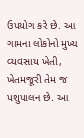ઉપયોગ કરે છે. આ ગામના લોકોનો મુખ્ય વ્યવસાય ખેતી, ખેતમજૂરી તેમ જ પશુપાલન છે. આ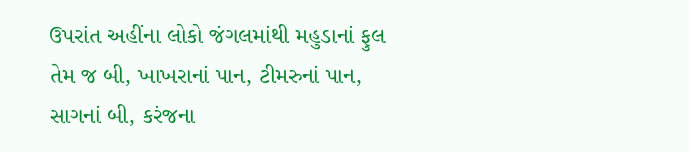ઉપરાંત અહીંના લોકો જંગલમાંથી મહુડાનાં ફુલ તેમ જ બી, ખાખરાનાં પાન, ટીમરુનાં પાન, સાગનાં બી, કરંજના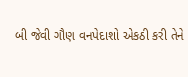બી જેવી ગૌણ વનપેદાશો એકઠી કરી તેને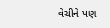વેચીને પણ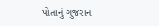પોતાનું ગુજરાન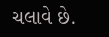ચલાવે છે.